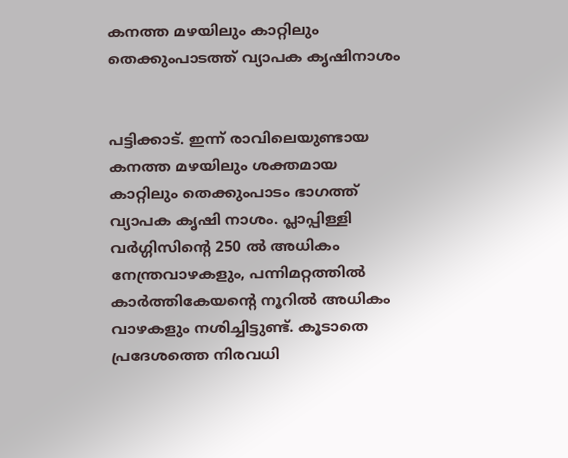കനത്ത മഴയിലും കാറ്റിലും തെക്കുംപാടത്ത് വ്യാപക കൃഷിനാശം


പട്ടിക്കാട്. ഇന്ന് രാവിലെയുണ്ടായ കനത്ത മഴയിലും ശക്തമായ കാറ്റിലും തെക്കുംപാടം ഭാഗത്ത് വ്യാപക കൃഷി നാശം. പ്ലാപ്പിള്ളി വർഗ്ഗിസിന്റെ 250 ൽ അധികം നേന്ത്രവാഴകളും, പന്നിമറ്റത്തിൽ കാർത്തികേയന്റെ നൂറിൽ അധികം വാഴകളും നശിച്ചിട്ടുണ്ട്. കൂടാതെ പ്രദേശത്തെ നിരവധി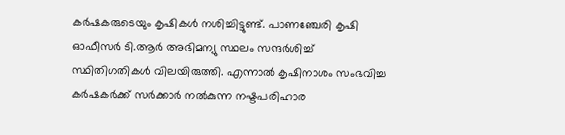കർഷകരുടെയും കൃഷികൾ നശിച്ചിട്ടുണ്ട്. പാണഞ്ചേരി കൃഷി ഓഫീസർ ടി.ആർ അഭിമന്യു സ്ഥലം സന്ദർശിച്ച് സ്ഥിതിഗതികൾ വിലയിരുത്തി. എന്നാൽ കൃഷിനാശം സംഭവിച്ച കർഷകർക്ക് സർക്കാർ നൽകുന്ന നഷ്ടപരിഹാര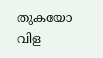തുകയോ വിള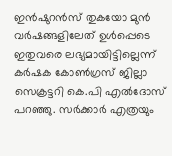ഇൻഷുറൻസ് തുകയോ മുൻ വർഷങ്ങളിലേത് ഉൾപ്പെടെ ഇതുവരെ ലഭ്യമായിട്ടില്ലെന്ന് കർഷക കോൺഗ്രസ് ജില്ലാ സെക്രട്ടറി കെ.പി എൽദോസ് പറഞ്ഞു. സർക്കാർ എത്രയും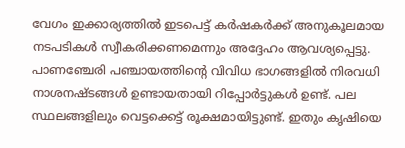വേഗം ഇക്കാര്യത്തിൽ ഇടപെട്ട് കർഷകർക്ക് അനുകൂലമായ നടപടികൾ സ്വീകരിക്കണമെന്നും അദ്ദേഹം ആവശ്യപ്പെട്ടു. പാണഞ്ചേരി പഞ്ചായത്തിന്റെ വിവിധ ഭാഗങ്ങളിൽ നിരവധി നാശനഷ്ടങ്ങൾ ഉണ്ടായതായി റിപ്പോർട്ടുകൾ ഉണ്ട്. പല സ്ഥലങ്ങളിലും വെട്ടക്കെട്ട് രൂക്ഷമായിട്ടുണ്ട്. ഇതും കൃഷിയെ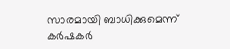സാരമായി ബാധിക്കുമെന്ന് കർഷകർ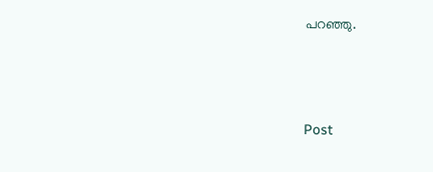പറഞ്ഞു.



Post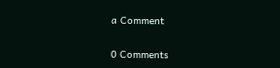a Comment

0 Comments